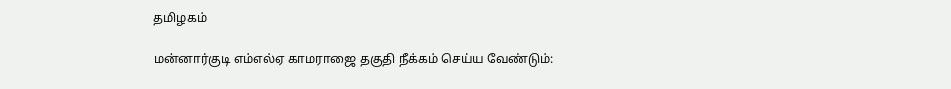தமிழகம்

மன்னார்குடி எம்எல்ஏ காமராஜை தகுதி நீக்கம் செய்ய வேண்டும்: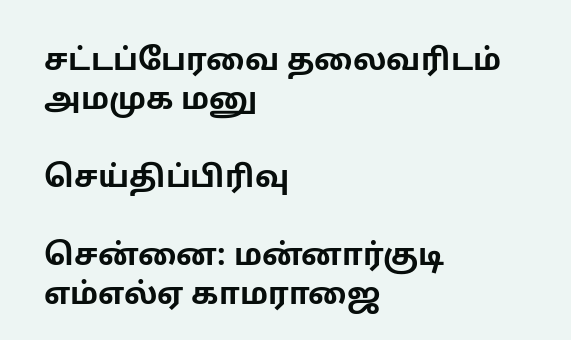சட்டப்பேரவை தலைவரிடம் அமமுக மனு

செய்திப்பிரிவு

சென்னை: மன்னார்குடி எம்எல்ஏ காமராஜை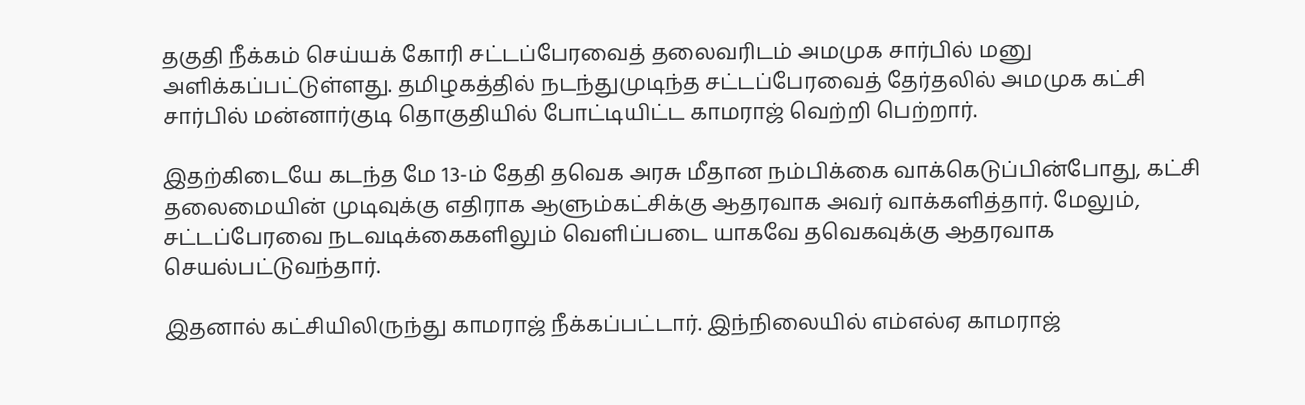தகுதி நீக்கம் செய்யக் கோரி சட்டப்பேரவைத் தலைவரிடம் அமமுக சார்பில் மனு அளிக்கப்பட்டுள்ளது. தமிழகத்தில் நடந்துமுடிந்த சட்டப்பேரவைத் தேர்தலில் அமமுக கட்சி சார்பில் மன்னார்குடி தொகுதியில் போட்டியிட்ட காமராஜ் வெற்றி பெற்றார்.

இதற்கிடையே கடந்த மே 13-ம் தேதி தவெக அரசு மீதான நம்பிக்கை வாக்கெடுப்பின்போது, கட்சி தலைமையின் முடிவுக்கு எதிராக ஆளும்கட்சிக்கு ஆதரவாக அவர் வாக்களித்தார். மேலும், சட்டப்பேரவை நடவடிக்கைகளிலும் வெளிப்படை யாகவே தவெகவுக்கு ஆதரவாக செயல்பட்டுவந்தார்.

இதனால் கட்சியிலிருந்து காமராஜ் நீக்கப்பட்டார். இந்நிலையில் எம்எல்ஏ காமராஜ்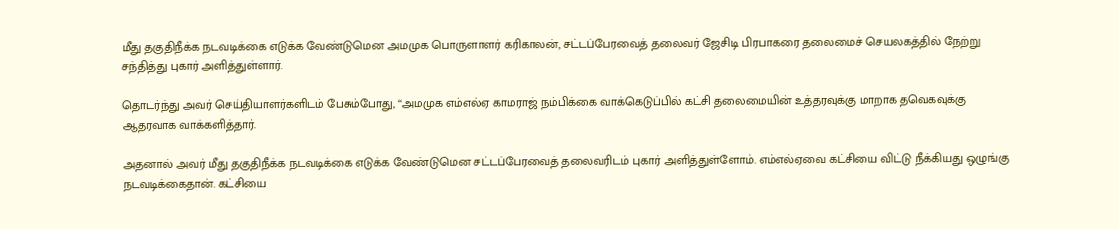மீது தகுதிநீக்க நடவடிக்கை எடுக்க வேண்டுமென அமமுக பொருளாளர் கரிகாலன், சட்டப்பேரவைத் தலைவர் ஜேசிடி பிரபாகரை தலைமைச் செயலகத்தில் நேற்று சந்தித்து புகார் அளித்துள்ளார்.

தொடர்ந்து அவர் செய்தியாளர்களிடம் பேசும்போது, ‘‘அமமுக எம்எல்ஏ காமராஜ் நம்பிக்கை வாக்கெடுப்பில் கட்சி தலைமையின் உத்தரவுக்கு மாறாக தவெகவுக்கு ஆதரவாக வாக்களித்தார்.

அதனால் அவர் மீது தகுதிநீக்க நடவடிக்கை எடுக்க வேண்டுமென சட்டப்பேரவைத் தலைவரிடம் புகார் அளித்துள்ளோம். எம்எல்ஏவை கட்சியை விட்டு நீக்கியது ஒழுங்கு நடவடிக்கைதான். கட்சியை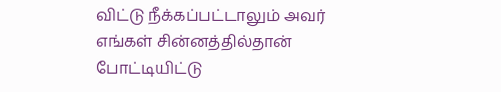விட்டு நீக்கப்பட்டாலும் அவர் எங்கள் சின்னத்தில்தான் போட்டியிட்டு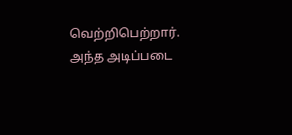வெற்றிபெற்றார். அந்த அடிப்படை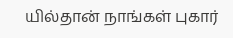யில்தான் நாங்கள் புகார்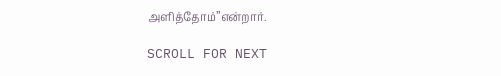அளித்தோம்’’என்றார்.

SCROLL FOR NEXT